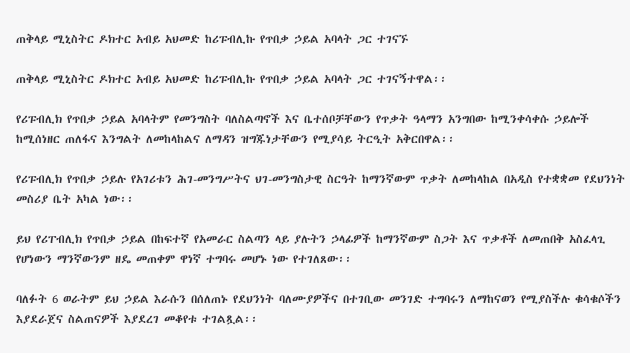ጠቅላይ ሚኒስትር ዶክተር አብይ አህመድ ከሪፑብሊኩ የጥበቃ ኃይል አባላት ጋር ተገናኙ

ጠቅላይ ሚኒስትር ዶክተር አብይ አህመድ ከሪፑብሊኩ የጥበቃ ኃይል አባላት ጋር ተገናኝተዋል፡፡

የሪፑብሊክ የጥበቃ ኃይል አባላትም የመንግስት ባለስልጣኖች እና ቤተሰቦቻቸውን የጥቃት ዓላማን አንግበው ከሚንቀሳቀሱ ኃይሎች ከሚሰነዘር ጠለፋና እንግልት ለመከላከልና ለማዳን ዝግጁነታቸውን የሚያሳይ ትርዒት አቅርበዋል፡፡

የሪፑብሊክ የጥበቃ ኃይሉ የአገሪቱን ሕገ-መንግሥትና ህገ-መንግስታዊ ስርዓት ከማንኛውም ጥቃት ለመከላከል በአዲስ የተቋቋመ የደህንነት መስሪያ ቤት አካል ነው፡፡

ይህ የሪፐብሊክ የጥበቃ ኃይል በከፍተኛ የአመራር ስልጣን ላይ ያሉትን ኃላፊዎች ከማንኛውም ስጋት እና ጥቃቶች ለመጠበቅ አስፈላጊ የሆነውን ማንኛውንም ዘዴ መጠቀም ዋነኛ ተግባሩ መሆኑ ነው የተገለጸው፡፡

ባለፉት 6 ወራትም ይህ ኃይል እራሱን በሰለጠኑ የደህንነት ባለሙያዎችና በተገቢው መንገድ ተግባሩን ለማከናወን የሚያስችሉ ቁሳቁሶችን እያደራጀና ስልጠናዎች እያደረገ መቆየቱ ተገልጿል፡፡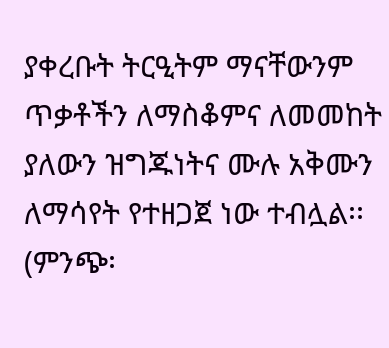ያቀረቡት ትርዒትም ማናቸውንም ጥቃቶችን ለማስቆምና ለመመከት ያለውን ዝግጁነትና ሙሉ አቅሙን ለማሳየት የተዘጋጀ ነው ተብሏል፡፡ (ምንጭ፡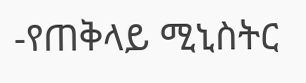-የጠቅላይ ሚኒስትር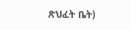ጽህፈት ቤት)